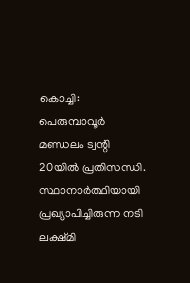കൊച്ചി: പെരുമ്പാവൂർ മണ്ഡലം ട്വന്റി 20യിൽ പ്രതിസന്ധി. സ്ഥാനാർത്ഥിയായി പ്രഖ്യാപിച്ചിരുന്ന നടി ലക്ഷ്മി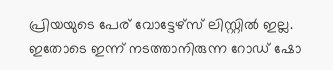പ്രിയയുടെ പേര് വോട്ടേഴ്സ് ലിസ്റ്റിൽ ഇല്ല. ഇതോടെ ഇന്ന് നടത്താനിരുന്ന റോഡ് ഷോ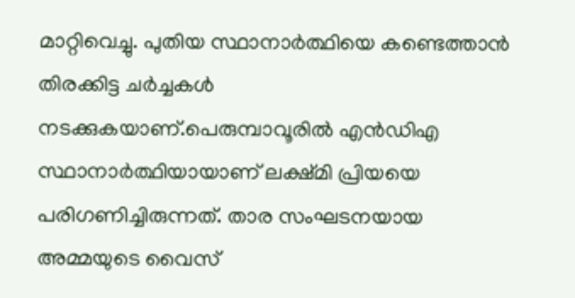മാറ്റിവെച്ചു. പുതിയ സ്ഥാനാർത്ഥിയെ കണ്ടെത്താൻ തിരക്കിട്ട ചർച്ചകൾ നടക്കുകയാണ്.പെരുമ്പാവൂരിൽ എൻഡിഎ സ്ഥാനാർത്ഥിയായാണ് ലക്ഷ്മി പ്രിയയെ പരിഗണിച്ചിരുന്നത്. താര സംഘടനയായ അമ്മയുടെ വൈസ്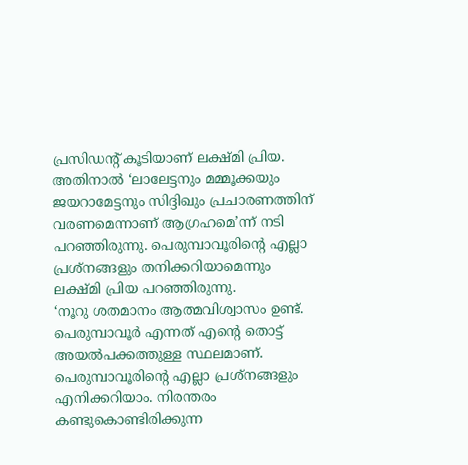പ്രസിഡൻ്റ് കൂടിയാണ് ലക്ഷ്മി പ്രിയ. അതിനാൽ ‘ലാലേട്ടനും മമ്മൂക്കയും ജയറാമേട്ടനും സിദ്ദിഖും പ്രചാരണത്തിന് വരണമെന്നാണ് ആഗ്രഹമെ’ന്ന് നടി പറഞ്ഞിരുന്നു. പെരുമ്പാവൂരിൻ്റെ എല്ലാ പ്രശ്നങ്ങളും തനിക്കറിയാമെന്നും ലക്ഷ്മി പ്രിയ പറഞ്ഞിരുന്നു.
‘നൂറു ശതമാനം ആത്മവിശ്വാസം ഉണ്ട്. പെരുമ്പാവൂർ എന്നത് എൻ്റെ തൊട്ട് അയൽപക്കത്തുള്ള സ്ഥലമാണ്. പെരുമ്പാവൂരിൻ്റെ എല്ലാ പ്രശ്നങ്ങളും എനിക്കറിയാം. നിരന്തരം കണ്ടുകൊണ്ടിരിക്കുന്ന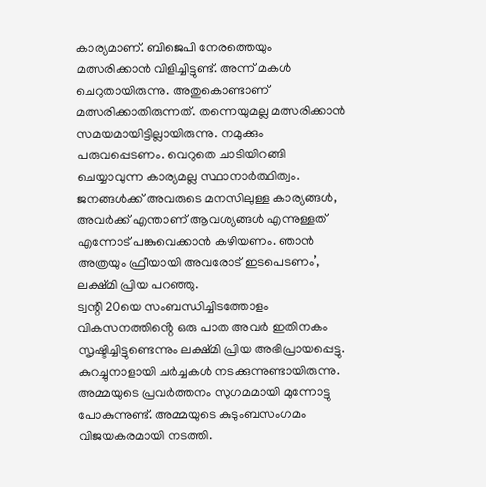കാര്യമാണ്. ബിജെപി നേരത്തെയും മത്സരിക്കാൻ വിളിച്ചിട്ടുണ്ട്. അന്ന് മകൾ ചെറുതായിരുന്നു. അതുകൊണ്ടാണ് മത്സരിക്കാതിരുന്നത്. തന്നെയുമല്ല മത്സരിക്കാൻ സമയമായിട്ടില്ലായിരുന്നു. നമുക്കും പരുവപ്പെടണം. വെറുതെ ചാടിയിറങ്ങി ചെയ്യാവുന്ന കാര്യമല്ല സ്ഥാനാർത്ഥിത്വം. ജനങ്ങൾക്ക് അവരുടെ മനസിലുള്ള കാര്യങ്ങൾ, അവർക്ക് എന്താണ് ആവശ്യങ്ങൾ എന്നുള്ളത് എന്നോട് പങ്കുവെക്കാൻ കഴിയണം. ഞാൻ അത്രയും ഫ്രീയായി അവരോട് ഇടപെടണം’, ലക്ഷ്മി പ്രിയ പറഞ്ഞു.
ട്വന്റി 20യെ സംബന്ധിച്ചിടത്തോളം വികസനത്തിൻ്റെ ഒരു പാത അവർ ഇതിനകം സൃഷ്ടിച്ചിട്ടുണ്ടെന്നും ലക്ഷ്മി പ്രിയ അഭിപ്രായപ്പെട്ടു. കുറച്ചുനാളായി ചർച്ചകൾ നടക്കുന്നുണ്ടായിരുന്നു. അമ്മയുടെ പ്രവർത്തനം സുഗമമായി മുന്നോട്ടു പോകുന്നുണ്ട്. അമ്മയുടെ കുടുംബസംഗമം വിജയകരമായി നടത്തി.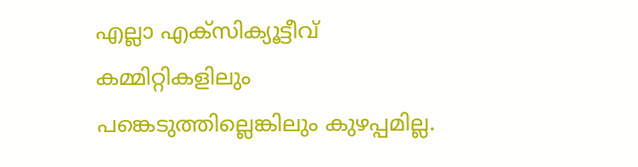എല്ലാ എക്സിക്യൂട്ടീവ് കമ്മിറ്റികളിലും പങ്കെടുത്തില്ലെങ്കിലും കുഴപ്പമില്ല.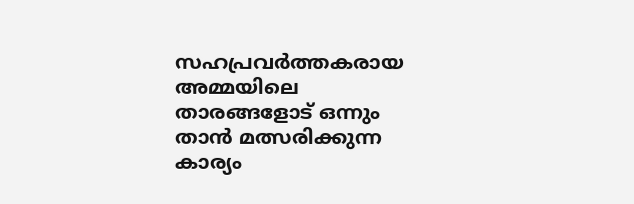സഹപ്രവർത്തകരായ അമ്മയിലെ താരങ്ങളോട് ഒന്നും താൻ മത്സരിക്കുന്ന കാര്യം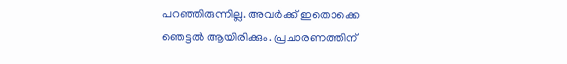പറഞ്ഞിരുന്നില്ല. അവർക്ക് ഇതൊക്കെ ഞെട്ടൽ ആയിരിക്കും. പ്രചാരണത്തിന്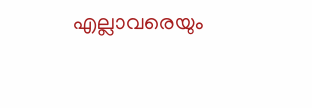എല്ലാവരെയും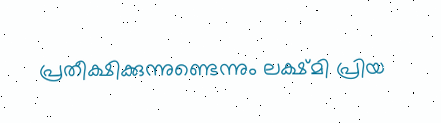പ്രതീക്ഷിക്കുന്നുണ്ടെന്നും ലക്ഷ്മി പ്രിയ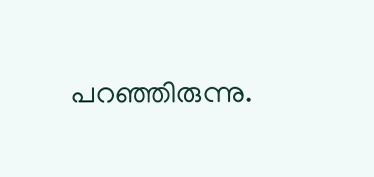പറഞ്ഞിരുന്നു.